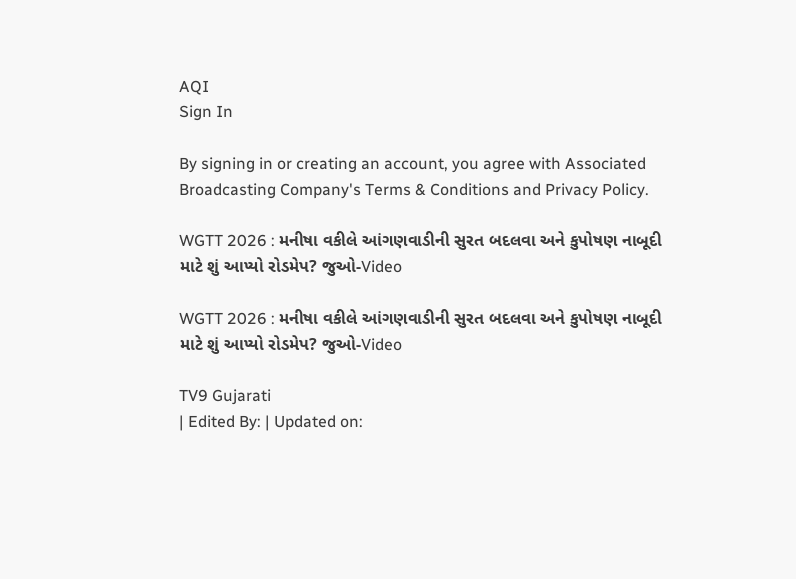AQI
Sign In

By signing in or creating an account, you agree with Associated Broadcasting Company's Terms & Conditions and Privacy Policy.

WGTT 2026 : મનીષા વકીલે આંગણવાડીની સુરત બદલવા અને કુપોષણ નાબૂદી માટે શું આપ્યો રોડમેપ? જુઓ-Video

WGTT 2026 : મનીષા વકીલે આંગણવાડીની સુરત બદલવા અને કુપોષણ નાબૂદી માટે શું આપ્યો રોડમેપ? જુઓ-Video

TV9 Gujarati
| Edited By: | Updated on: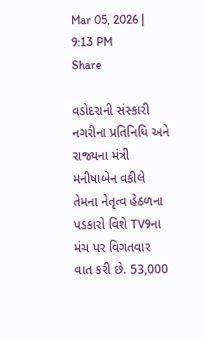Mar 05, 2026 | 9:13 PM
Share

વડોદરાની સંસ્કારી નગરીના પ્રતિનિધિ અને રાજ્યના મંત્રી મનીષાબેન વકીલે તેમના નેતૃત્વ હેઠળના પડકારો વિશે TV9ના મંચ પર વિગતવાર વાત કરી છે. 53,000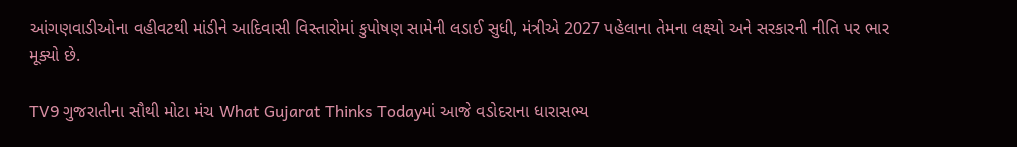આંગણવાડીઓના વહીવટથી માંડીને આદિવાસી વિસ્તારોમાં કુપોષણ સામેની લડાઈ સુધી, મંત્રીએ 2027 પહેલાના તેમના લક્ષ્યો અને સરકારની નીતિ પર ભાર મૂક્યો છે.

TV9 ગુજરાતીના સૌથી મોટા મંચ What Gujarat Thinks Todayમાં આજે વડોદરાના ધારાસભ્ય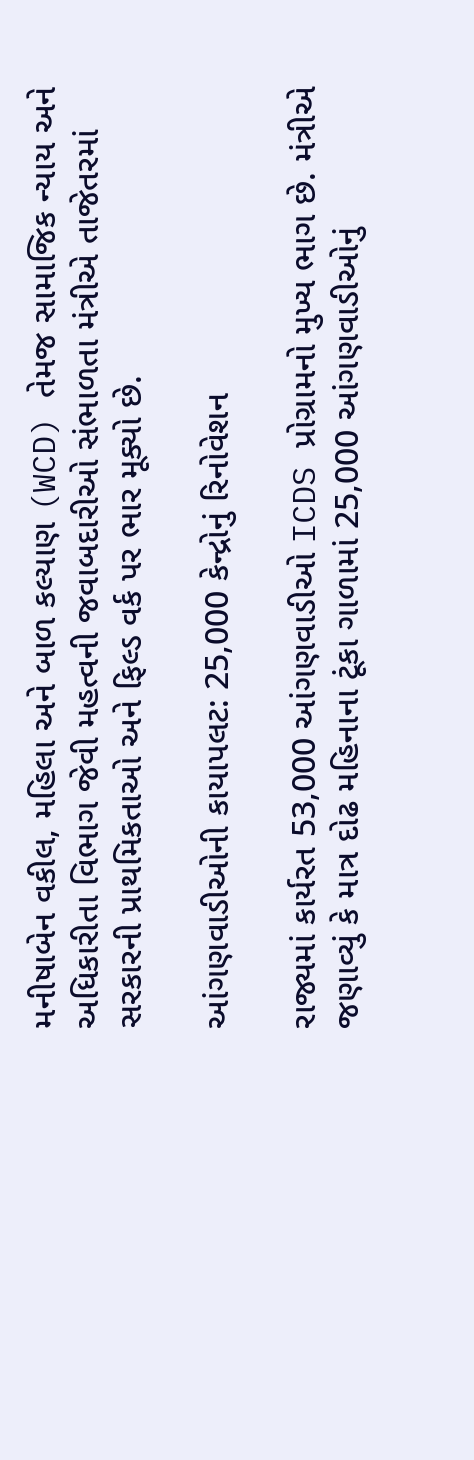મનીષાબેન વકીલ, મહિલા અને બાળ કલ્યાણ (WCD) તેમજ સામાજિક ન્યાય અને અધિકારીતા વિભાગ જેવી મહત્વની જવાબદારીઓ સંભાળતા મંત્રીએ તાજેતરમાં સરકારની પ્રાથમિકતાઓ અને ફિલ્ડ વર્ક પર ભાર મૂક્યો છે.

આંગણવાડીઓની કાયાપલટ: 25,000 કેન્દ્રોનું રિનોવેશન

રાજ્યમાં કાર્યરત 53,000 આંગણવાડીઓ ICDS પ્રોગ્રામનો મુખ્ય ભાગ છે. મંત્રીએ જણાવ્યું કે માત્ર દોઢ મહિનાના ટૂંકા ગાળામાં 25,000 આંગણવાડીઓનું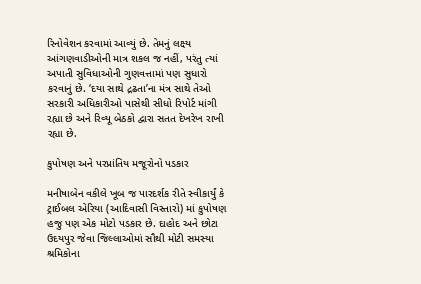રિનોવેશન કરવામાં આવ્યું છે. તેમનું લક્ષ્ય આંગણવાડીઓની માત્ર શકલ જ નહીં, પરંતુ ત્યાં અપાતી સુવિધાઓની ગુણવત્તામાં પણ સુધારો કરવાનું છે. ‘દયા સાથે દ્રઢતા’ના મંત્ર સાથે તેઓ સરકારી અધિકારીઓ પાસેથી સીધો રિપોર્ટ માંગી રહ્યા છે અને રિવ્યૂ બેઠકો દ્વારા સતત દેખરેખ રાખી રહ્યા છે.

કુપોષણ અને પરપ્રાંતિય મજૂરોનો પડકાર

મનીષાબેન વકીલે ખૂબ જ પારદર્શક રીતે સ્વીકાર્યું કે ટ્રાઈબલ એરિયા (આદિવાસી વિસ્તારો) માં કુપોષણ હજુ પણ એક મોટો પડકાર છે. દાહોદ અને છોટા ઉદયપુર જેવા જિલ્લાઓમાં સૌથી મોટી સમસ્યા શ્રમિકોના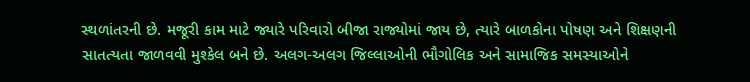સ્થળાંતરની છે. મજૂરી કામ માટે જ્યારે પરિવારો બીજા રાજ્યોમાં જાય છે, ત્યારે બાળકોના પોષણ અને શિક્ષણની સાતત્યતા જાળવવી મુશ્કેલ બને છે. અલગ-અલગ જિલ્લાઓની ભૌગોલિક અને સામાજિક સમસ્યાઓને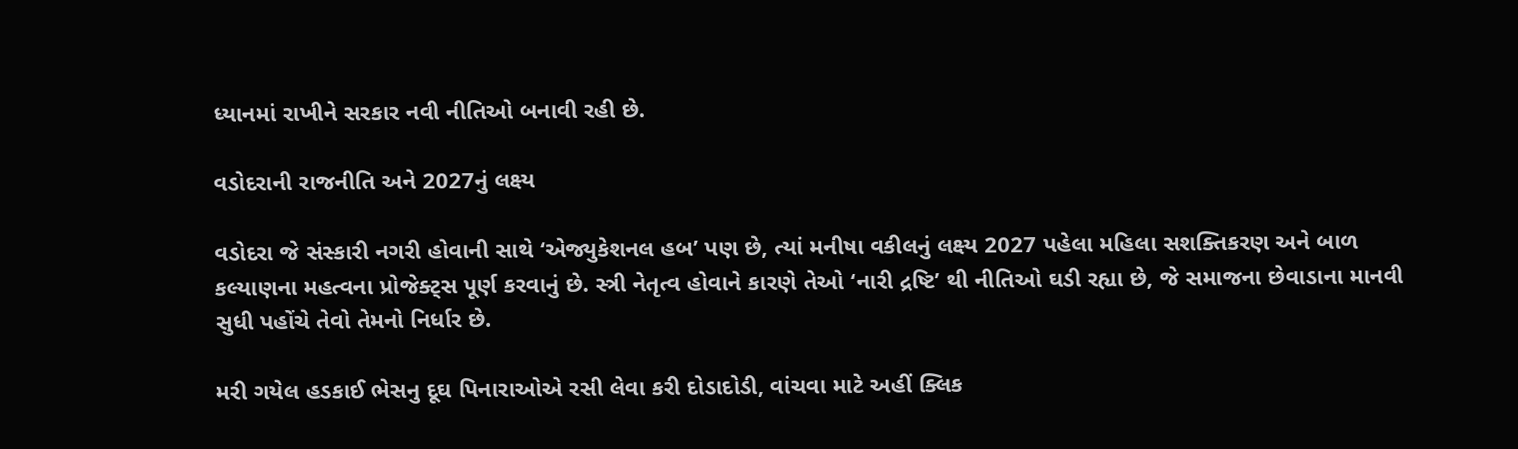ધ્યાનમાં રાખીને સરકાર નવી નીતિઓ બનાવી રહી છે.

વડોદરાની રાજનીતિ અને 2027નું લક્ષ્ય

વડોદરા જે સંસ્કારી નગરી હોવાની સાથે ‘એજ્યુકેશનલ હબ’ પણ છે, ત્યાં મનીષા વકીલનું લક્ષ્ય 2027 પહેલા મહિલા સશક્તિકરણ અને બાળ કલ્યાણના મહત્વના પ્રોજેક્ટ્સ પૂર્ણ કરવાનું છે. સ્ત્રી નેતૃત્વ હોવાને કારણે તેઓ ‘નારી દ્રષ્ટિ’ થી નીતિઓ ઘડી રહ્યા છે, જે સમાજના છેવાડાના માનવી સુધી પહોંચે તેવો તેમનો નિર્ધાર છે.

મરી ગયેલ હડકાઈ ભેસનુ દૂઘ પિનારાઓએ રસી લેવા કરી દોડાદોડી, વાંચવા માટે અહીં ક્લિક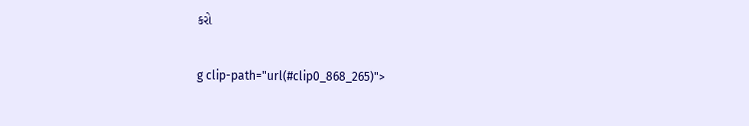કરો

g clip-path="url(#clip0_868_265)">